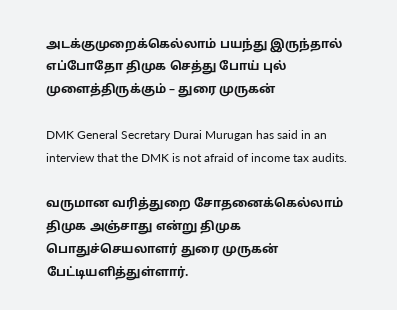அடக்குமுறைக்கெல்லாம் பயந்து இருந்தால் எப்போதோ திமுக செத்து போய் புல் முளைத்திருக்கும் – துரை முருகன்

DMK General Secretary Durai Murugan has said in an interview that the DMK is not afraid of income tax audits.

வருமான வரித்துறை சோதனைக்கெல்லாம் திமுக அஞ்சாது என்று திமுக பொதுச்செயலாளர் துரை முருகன் பேட்டியளித்துள்ளார்.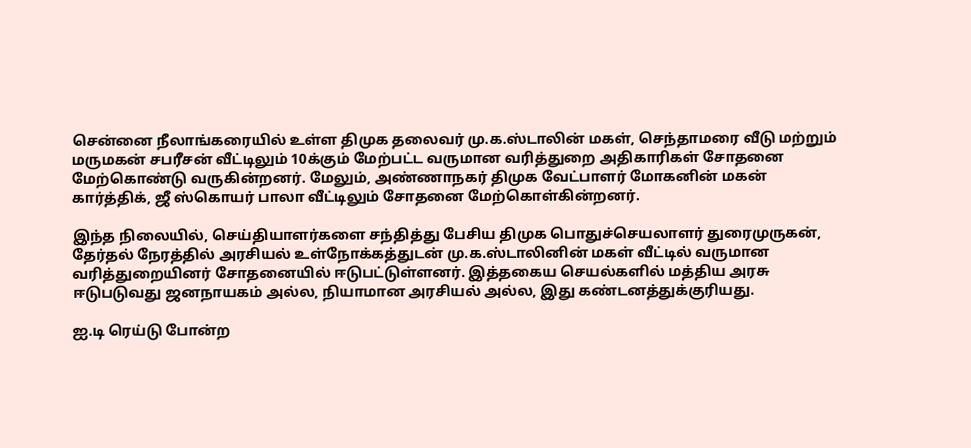சென்னை நீலாங்கரையில் உள்ள திமுக தலைவர் மு.க.ஸ்டாலின் மகள், செந்தாமரை வீடு மற்றும் மருமகன் சபரீசன் வீட்டிலும் 10க்கும் மேற்பட்ட வருமான வரித்துறை அதிகாரிகள் சோதனை மேற்கொண்டு வருகின்றனர். மேலும், அண்ணாநகர் திமுக வேட்பாளர் மோகனின் மகன் கார்த்திக், ஜீ ஸ்கொயர் பாலா வீட்டிலும் சோதனை மேற்கொள்கின்றனர்.

இந்த நிலையில், செய்தியாளர்களை சந்தித்து பேசிய திமுக பொதுச்செயலாளர் துரைமுருகன், தேர்தல் நேரத்தில் அரசியல் உள்நோக்கத்துடன் மு.க.ஸ்டாலினின் மகள் வீட்டில் வருமான வரித்துறையினர் சோதனையில் ஈடுபட்டுள்ளனர். இத்தகைய செயல்களில் மத்திய அரசு ஈடுபடுவது ஜனநாயகம் அல்ல, நியாமான அரசியல் அல்ல, இது கண்டனத்துக்குரியது.

ஐ.டி ரெய்டு போன்ற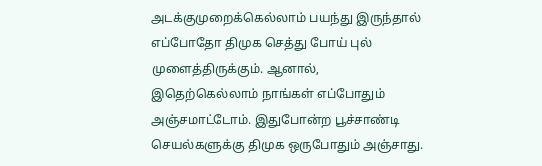அடக்குமுறைக்கெல்லாம் பயந்து இருந்தால் எப்போதோ திமுக செத்து போய் புல் முளைத்திருக்கும். ஆனால், இதெற்கெல்லாம் நாங்கள் எப்போதும் அஞ்சமாட்டோம். இதுபோன்ற பூச்சாண்டி செயல்களுக்கு திமுக ஒருபோதும் அஞ்சாது.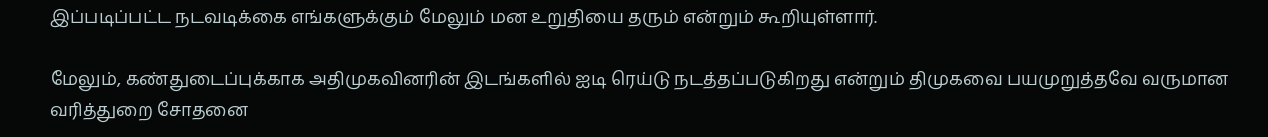இப்படிப்பட்ட நடவடிக்கை எங்களுக்கும் மேலும் மன உறுதியை தரும் என்றும் கூறியுள்ளார்.

மேலும், கண்துடைப்புக்காக அதிமுகவினரின் இடங்களில் ஐடி ரெய்டு நடத்தப்படுகிறது என்றும் திமுகவை பயமுறுத்தவே வருமான வரித்துறை சோதனை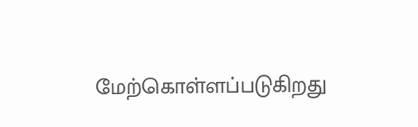மேற்கொள்ளப்படுகிறது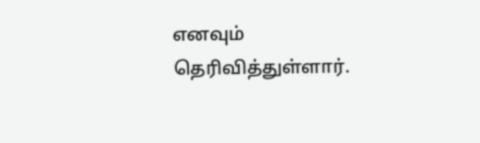எனவும் தெரிவித்துள்ளார்.